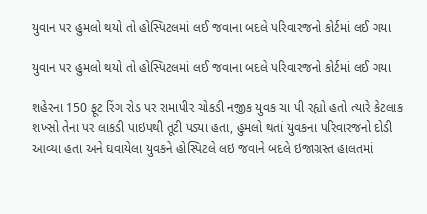યુવાન પર હુમલો થયો તો હોસ્પિટલમાં લઈ જવાના બદલે પરિવારજનો કોર્ટમાં લઈ ગયા

યુવાન પર હુમલો થયો તો હોસ્પિટલમાં લઈ જવાના બદલે પરિવારજનો કોર્ટમાં લઈ ગયા

શહેરના 150 ફૂટ રિંગ રોડ પર રામાપીર ચોકડી નજીક યુવક ચા પી રહ્યો હતો ત્યારે કેટલાક શખ્સો તેના પર લાકડી પાઇપથી તૂટી પડ્યા હતા, હુમલો થતાં યુવકના પરિવારજનો દોડી આવ્યા હતા અને ઘવાયેલા યુવકને હોસ્પિટલે લઇ જવાને બદલે ઇજાગ્રસ્ત હાલતમાં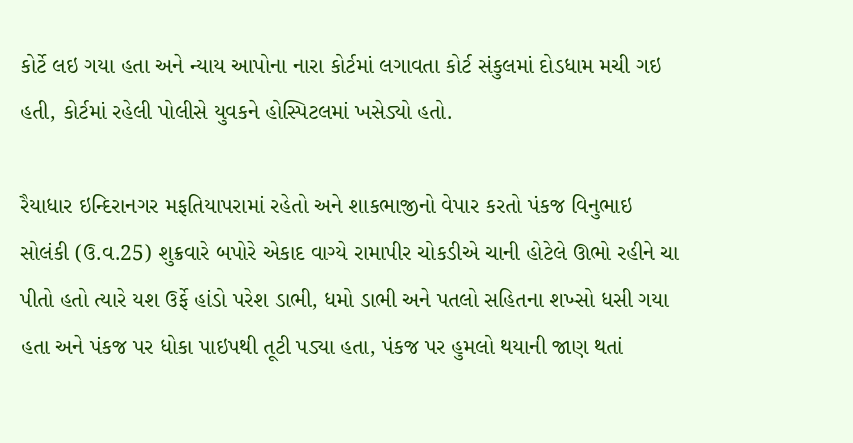કોર્ટે લઇ ગયા હતા અને ન્યાય આપોના નારા કોર્ટમાં લગાવતા કોર્ટ સંકુલમાં દોડધામ મચી ગઇ હતી, કોર્ટમાં રહેલી પોલીસે યુવકને હોસ્પિટલમાં ખસેડ્યો હતો.

રૈયાધાર ઇન્દિરાનગર મફતિયાપરામાં રહેતો અને શાકભાજીનો વેપાર કરતો પંકજ વિનુભાઇ સોલંકી (ઉ.વ.25) શુક્રવારે બપોરે એકાદ વાગ્યે રામાપીર ચોકડીએ ચાની હોટેલે ઊભો રહીને ચા પીતો હતો ત્યારે યશ ઉર્ફે હાંડો પરેશ ડાભી, ધમો ડાભી અને પતલો સહિતના શખ્સો ધસી ગયા હતા અને પંકજ પર ધોકા પાઇપથી તૂટી પડ્યા હતા, પંકજ પર હુમલો થયાની જાણ થતાં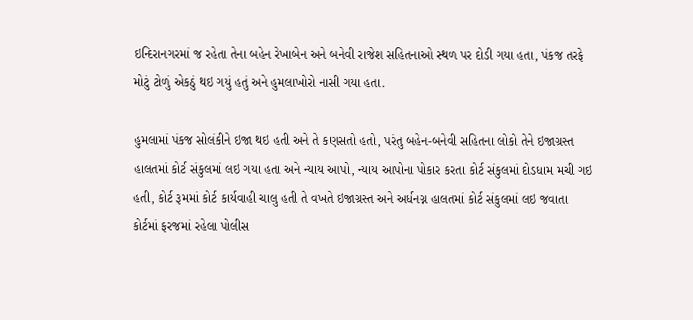ઇન્દિરાનગરમાં જ રહેતા તેના બહેન રેખાબેન અને બનેવી રાજેશ સહિતનાઓ સ્થળ પર દોડી ગયા હતા, પંકજ તરફે મોટું ટોળું એકઠું થઇ ગયું હતું અને હુમલાખોરો નાસી ગયા હતા.

હુમલામાં પંકજ સોલંકીને ઇજા થઇ હતી અને તે કણસતો હતો, પરંતુ બહેન-બનેવી સહિતના લોકો તેને ઇજાગ્રસ્ત હાલતમાં કોર્ટ સંકુલમાં લઇ ગયા હતા અને ન્યાય આપો, ન્યાય આપોના પોકાર કરતા કોર્ટ સંકુલમાં દોડધામ મચી ગઇ હતી, કોર્ટ રૂમમાં કોર્ટ કાર્યવાહી ચાલુ હતી તે વખતે ઇજાગ્રસ્ત અને અર્ધનગ્ન હાલતમાં કોર્ટ સંકુલમાં લઇ જવાતા કોર્ટમાં ફરજમાં રહેલા પોલીસ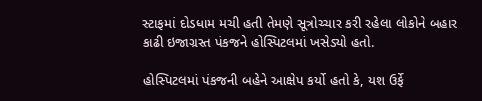સ્ટાફમાં દોડધામ મચી હતી તેમણે સૂત્રોચ્ચાર કરી રહેલા લોકોને બહાર કાઢી ઇજાગ્રસ્ત પંકજને હોસ્પિટલમાં ખસેડ્યો હતો.

હોસ્પિટલમાં પંકજની બહેને આક્ષેપ કર્યો હતો કે, યશ ઉર્ફે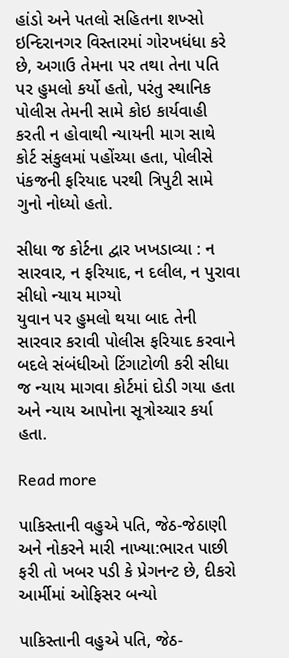હાંડો અને પતલો સહિતના શખ્સો ઇન્દિરાનગર વિસ્તારમાં ગોરખધંધા કરે છે, અગાઉ તેમના પર તથા તેના પતિ પર હુમલો કર્યો હતો, પરંતુ સ્થાનિક પોલીસ તેમની સામે કોઇ કાર્યવાહી કરતી ન હોવાથી ન્યાયની માગ સાથે કોર્ટ સંકુલમાં પહોંચ્યા હતા, પોલીસે પંકજની ફરિયાદ પરથી ત્રિપુટી સામે ગુનો નોધ્યો હતો.

સીધા જ કોર્ટના દ્વાર ખખડાવ્યા : ન સારવાર, ન ફરિયાદ, ન દલીલ, ન પુરાવા સીધો ન્યાય માગ્યો
યુવાન પર હુમલો થયા બાદ તેની સારવાર કરાવી પોલીસ ફરિયાદ કરવાને બદલે સંબંધીઓ ટિંગાટોળી કરી સીધા જ ન્યાય માગવા કોર્ટમાં દોડી ગયા હતા અને ન્યાય આપોના સૂત્રોચ્ચાર કર્યા હતા.

Read more

પાકિસ્તાની વહુએ પતિ, જેઠ-જેઠાણી અને નોકરને મારી નાખ્યા:ભારત પાછી ફરી તો ખબર પડી કે પ્રેગનન્ટ છે, દીકરો આર્મીમાં ઓફિસર બન્યો

પાકિસ્તાની વહુએ પતિ, જેઠ-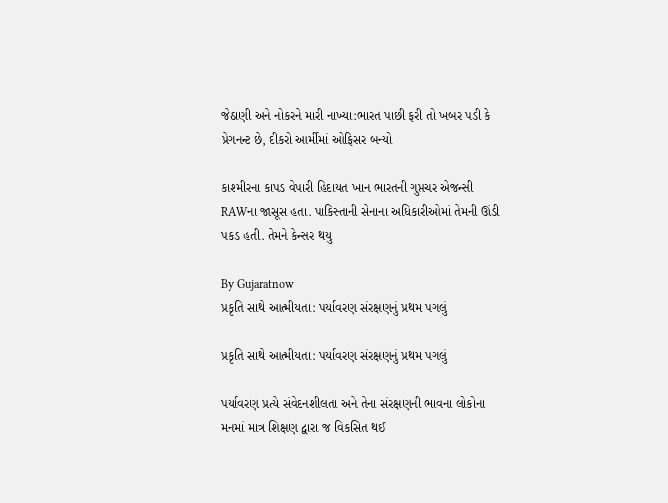જેઠાણી અને નોકરને મારી નાખ્યા:ભારત પાછી ફરી તો ખબર પડી કે પ્રેગનન્ટ છે, દીકરો આર્મીમાં ઓફિસર બન્યો

કાશ્મીરના કાપડ વેપારી હિદાયત ખાન ભારતની ગુપ્તચર એજન્સી RAWના જાસૂસ હતા. પાકિસ્તાની સેનાના અધિકારીઓમાં તેમની ઊંડી પકડ હતી. તેમને કેન્સર થયુ

By Gujaratnow
પ્રકૃતિ સાથે આત્મીયતા: પર્યાવરણ સંરક્ષણનું પ્રથમ પગલું

પ્રકૃતિ સાથે આત્મીયતા: પર્યાવરણ સંરક્ષણનું પ્રથમ પગલું

પર્યાવરણ પ્રત્યે સંવેદનશીલતા અને તેના સંરક્ષણની ભાવના લોકોના મનમાં માત્ર શિક્ષણ દ્વારા જ વિકસિત થઈ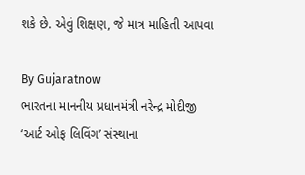શકે છે. એવું શિક્ષણ, જે માત્ર માહિતી આપવા

By Gujaratnow
ભારતના માનનીય પ્રધાનમંત્રી નરેન્દ્ર મોદીજી ‘આર્ટ ઓફ લિવિંગ’ સંસ્થાના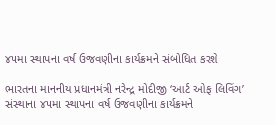૪૫મા સ્થાપના વર્ષ ઉજવણીના કાર્યક્રમને સંબોધિત કરશે

ભારતના માનનીય પ્રધાનમંત્રી નરેન્દ્ર મોદીજી ‘આર્ટ ઓફ લિવિંગ’ સંસ્થાના ૪૫મા સ્થાપના વર્ષ ઉજવણીના કાર્યક્રમને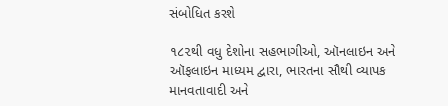સંબોધિત કરશે

૧૮૨થી વધુ દેશોના સહભાગીઓ, ઑનલાઇન અને ઑફલાઇન માધ્યમ દ્વારા, ભારતના સૌથી વ્યાપક માનવતાવાદી અને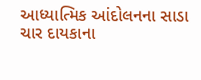આધ્યાત્મિક આંદોલનના સાડા ચાર દાયકાના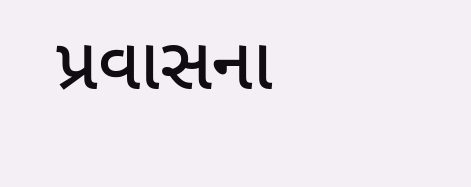પ્રવાસના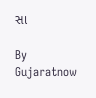સા

By Gujaratnow